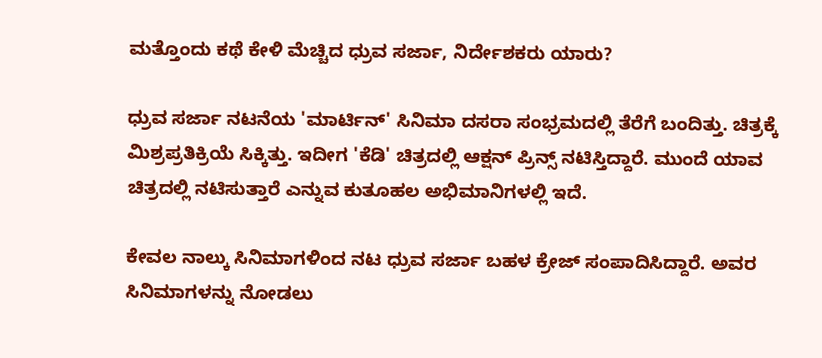ಮತ್ತೊಂದು ಕಥೆ ಕೇಳಿ ಮೆಚ್ಚಿದ ಧ್ರುವ ಸರ್ಜಾ, ನಿರ್ದೇಶಕರು ಯಾರು?

ಧ್ರುವ ಸರ್ಜಾ ನಟನೆಯ 'ಮಾರ್ಟಿನ್' ಸಿನಿಮಾ ದಸರಾ ಸಂಭ್ರಮದಲ್ಲಿ ತೆರೆಗೆ ಬಂದಿತ್ತು. ಚಿತ್ರಕ್ಕೆ ಮಿಶ್ರಪ್ರತಿಕ್ರಿಯೆ ಸಿಕ್ಕಿತ್ತು. ಇದೀಗ 'ಕೆಡಿ' ಚಿತ್ರದಲ್ಲಿ ಆಕ್ಷನ್ ಪ್ರಿನ್ಸ್ ನಟಿಸ್ತಿದ್ದಾರೆ. ಮುಂದೆ ಯಾವ ಚಿತ್ರದಲ್ಲಿ ನಟಿಸುತ್ತಾರೆ ಎನ್ನುವ ಕುತೂಹಲ ಅಭಿಮಾನಿಗಳಲ್ಲಿ ಇದೆ.

ಕೇವಲ ನಾಲ್ಕು ಸಿನಿಮಾಗಳಿಂದ ನಟ ಧ್ರುವ ಸರ್ಜಾ ಬಹಳ ಕ್ರೇಜ್ ಸಂಪಾದಿಸಿದ್ದಾರೆ. ಅವರ ಸಿನಿಮಾಗಳನ್ನು ನೋಡಲು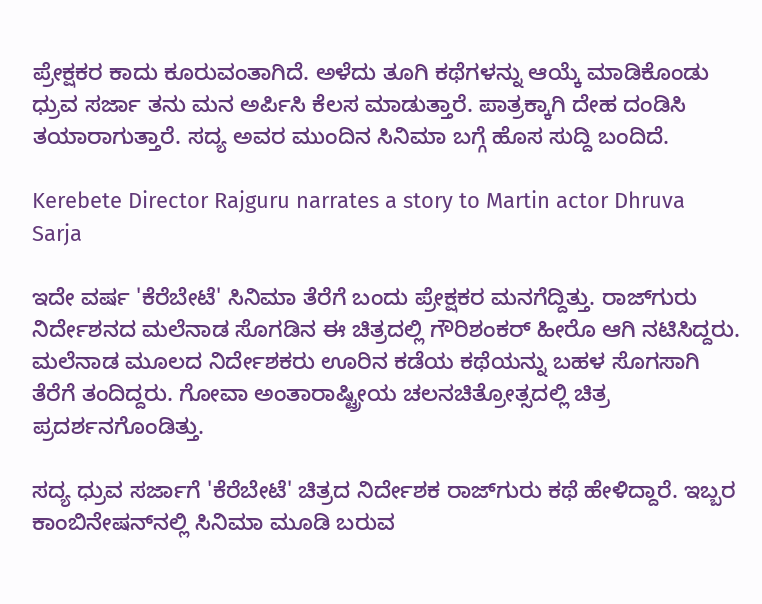ಪ್ರೇಕ್ಷಕರ ಕಾದು ಕೂರುವಂತಾಗಿದೆ. ಅಳೆದು ತೂಗಿ ಕಥೆಗಳನ್ನು ಆಯ್ಕೆ ಮಾಡಿಕೊಂಡು ಧ್ರುವ ಸರ್ಜಾ ತನು ಮನ ಅರ್ಪಿಸಿ ಕೆಲಸ ಮಾಡುತ್ತಾರೆ. ಪಾತ್ರಕ್ಕಾಗಿ ದೇಹ ದಂಡಿಸಿ ತಯಾರಾಗುತ್ತಾರೆ. ಸದ್ಯ ಅವರ ಮುಂದಿನ ಸಿನಿಮಾ ಬಗ್ಗೆ ಹೊಸ ಸುದ್ದಿ ಬಂದಿದೆ.

Kerebete Director Rajguru narrates a story to Martin actor Dhruva Sarja

ಇದೇ ವರ್ಷ 'ಕೆರೆಬೇಟೆ' ಸಿನಿಮಾ ತೆರೆಗೆ ಬಂದು ಪ್ರೇಕ್ಷಕರ ಮನಗೆದ್ದಿತ್ತು. ರಾಜ್‌ಗುರು ನಿರ್ದೇಶನದ ಮಲೆನಾಡ ಸೊಗಡಿನ ಈ ಚಿತ್ರದಲ್ಲಿ ಗೌರಿಶಂಕರ್ ಹೀರೊ ಆಗಿ ನಟಿಸಿದ್ದರು. ಮಲೆನಾಡ ಮೂಲದ ನಿರ್ದೇಶಕರು ಊರಿನ ಕಡೆಯ ಕಥೆಯನ್ನು ಬಹಳ ಸೊಗಸಾಗಿ ತೆರೆಗೆ ತಂದಿದ್ದರು. ಗೋವಾ ಅಂತಾರಾಷ್ಟ್ರೀಯ ಚಲನಚಿತ್ರೋತ್ಸದಲ್ಲಿ ಚಿತ್ರ ಪ್ರದರ್ಶನಗೊಂಡಿತ್ತು.

ಸದ್ಯ ಧ್ರುವ ಸರ್ಜಾಗೆ 'ಕೆರೆಬೇಟೆ' ಚಿತ್ರದ ನಿರ್ದೇಶಕ ರಾಜ್‌ಗುರು ಕಥೆ ಹೇಳಿದ್ದಾರೆ. ಇಬ್ಬರ ಕಾಂಬಿನೇಷನ್‌ನಲ್ಲಿ ಸಿನಿಮಾ ಮೂಡಿ ಬರುವ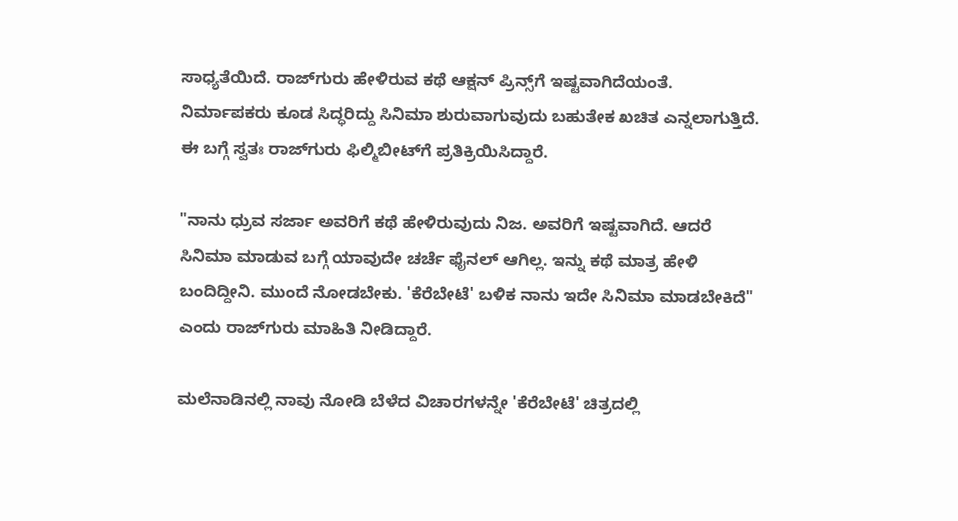ಸಾಧ್ಯತೆಯಿದೆ. ರಾಜ್‌ಗುರು ಹೇಳಿರುವ ಕಥೆ ಆಕ್ಷನ್‌ ಪ್ರಿನ್ಸ್‌ಗೆ ಇಷ್ಟವಾಗಿದೆಯಂತೆ. ನಿರ್ಮಾಪಕರು ಕೂಡ ಸಿದ್ಧರಿದ್ದು ಸಿನಿಮಾ ಶುರುವಾಗುವುದು ಬಹುತೇಕ ಖಚಿತ ಎನ್ನಲಾಗುತ್ತಿದೆ. ಈ ಬಗ್ಗೆ ಸ್ವತಃ ರಾಜ್‌ಗುರು ಫಿಲ್ಮಿಬೀಟ್‌ಗೆ ಪ್ರತಿಕ್ರಿಯಿಸಿದ್ದಾರೆ.

"ನಾನು ಧ್ರುವ ಸರ್ಜಾ ಅವರಿಗೆ ಕಥೆ ಹೇಳಿರುವುದು ನಿಜ. ಅವರಿಗೆ ಇಷ್ಟವಾಗಿದೆ. ಆದರೆ ಸಿನಿಮಾ ಮಾಡುವ ಬಗ್ಗೆ ಯಾವುದೇ ಚರ್ಚೆ ಫೈನಲ್ ಆಗಿಲ್ಲ. ಇನ್ನು ಕಥೆ ಮಾತ್ರ ಹೇಳಿ ಬಂದಿದ್ದೀನಿ. ಮುಂದೆ ನೋಡಬೇಕು. 'ಕೆರೆಬೇಟೆ' ಬಳಿಕ ನಾನು ಇದೇ ಸಿನಿಮಾ ಮಾಡಬೇಕಿದೆ" ಎಂದು ರಾಜ್‌ಗುರು ಮಾಹಿತಿ ನೀಡಿದ್ದಾರೆ.

ಮಲೆನಾಡಿನಲ್ಲಿ ನಾವು ನೋಡಿ ಬೆಳೆದ ವಿಚಾರಗಳನ್ನೇ 'ಕೆರೆಬೇಟೆ' ಚಿತ್ರದಲ್ಲಿ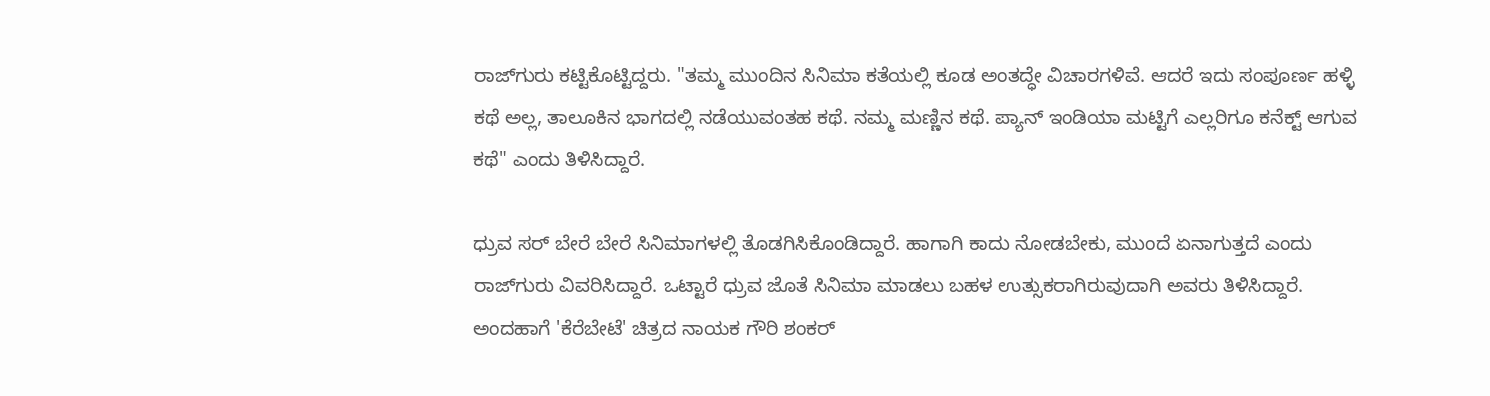ರಾಜ್‌ಗುರು ಕಟ್ಟಿಕೊಟ್ಟಿದ್ದರು. "ತಮ್ಮ ಮುಂದಿನ ಸಿನಿಮಾ ಕತೆಯಲ್ಲಿ ಕೂಡ ಅಂತದ್ಧೇ ವಿಚಾರಗಳಿವೆ. ಆದರೆ ಇದು ಸಂಪೂರ್ಣ ಹಳ್ಳಿ ಕಥೆ ಅಲ್ಲ, ತಾಲೂಕಿನ ಭಾಗದಲ್ಲಿ ನಡೆಯುವಂತಹ ಕಥೆ. ನಮ್ಮ ಮಣ್ಣಿನ ಕಥೆ. ಪ್ಯಾನ್ ಇಂಡಿಯಾ ಮಟ್ಟಿಗೆ ಎಲ್ಲರಿಗೂ ಕನೆಕ್ಟ್ ಆಗುವ ಕಥೆ" ಎಂದು ತಿಳಿಸಿದ್ದಾರೆ.

ಧ್ರುವ ಸರ್ ಬೇರೆ ಬೇರೆ ಸಿನಿಮಾಗಳಲ್ಲಿ ತೊಡಗಿಸಿಕೊಂಡಿದ್ದಾರೆ. ಹಾಗಾಗಿ ಕಾದು ನೋಡಬೇಕು, ಮುಂದೆ ಏನಾಗುತ್ತದೆ ಎಂದು ರಾಜ್‌ಗುರು ವಿವರಿಸಿದ್ದಾರೆ. ಒಟ್ಟಾರೆ ಧ್ರುವ ಜೊತೆ ಸಿನಿಮಾ ಮಾಡಲು ಬಹಳ ಉತ್ಸುಕರಾಗಿರುವುದಾಗಿ ಅವರು ತಿಳಿಸಿದ್ದಾರೆ. ಅಂದಹಾಗೆ 'ಕೆರೆಬೇಟೆ' ಚಿತ್ರದ ನಾಯಕ ಗೌರಿ ಶಂಕರ್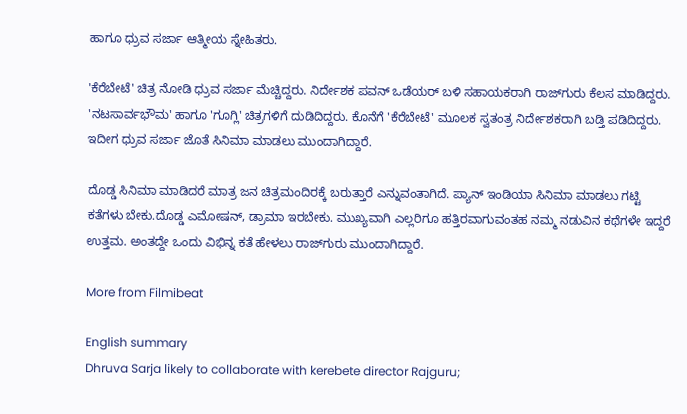ಹಾಗೂ ಧ್ರುವ ಸರ್ಜಾ ಆತ್ಮೀಯ ಸ್ನೇಹಿತರು.

'ಕೆರೆಬೇಟೆ' ಚಿತ್ರ ನೋಡಿ ಧ್ರುವ ಸರ್ಜಾ ಮೆಚ್ಚಿದ್ದರು. ನಿರ್ದೇಶಕ ಪವನ್ ಒಡೆಯರ್ ಬಳಿ ಸಹಾಯಕರಾಗಿ ರಾಜ್‌ಗುರು ಕೆಲಸ ಮಾಡಿದ್ದರು. 'ನಟಸಾರ್ವಭೌಮ' ಹಾಗೂ 'ಗೂಗ್ಲಿ' ಚಿತ್ರಗಳಿಗೆ ದುಡಿದಿದ್ದರು. ಕೊನೆಗೆ 'ಕೆರೆಬೇಟೆ' ಮೂಲಕ ಸ್ವತಂತ್ರ ನಿರ್ದೇಶಕರಾಗಿ ಬಡ್ತಿ ಪಡಿದಿದ್ದರು. ಇದೀಗ ಧ್ರುವ ಸರ್ಜಾ ಜೊತೆ ಸಿನಿಮಾ ಮಾಡಲು ಮುಂದಾಗಿದ್ದಾರೆ.

ದೊಡ್ಡ ಸಿನಿಮಾ ಮಾಡಿದರೆ ಮಾತ್ರ ಜನ ಚಿತ್ರಮಂದಿರಕ್ಕೆ ಬರುತ್ತಾರೆ ಎನ್ನುವಂತಾಗಿದೆ. ಪ್ಯಾನ್ ಇಂಡಿಯಾ ಸಿನಿಮಾ ಮಾಡಲು ಗಟ್ಟಿ ಕತೆಗಳು ಬೇಕು.ದೊಡ್ಡ ಎಮೋಷನ್, ಡ್ರಾಮಾ ಇರಬೇಕು. ಮುಖ್ಯವಾಗಿ ಎಲ್ಲರಿಗೂ ಹತ್ತಿರವಾಗುವಂತಹ ನಮ್ಮ ನಡುವಿನ ಕಥೆಗಳೇ ಇದ್ದರೆ ಉತ್ತಮ. ಅಂತದ್ದೇ ಒಂದು ವಿಭಿನ್ನ ಕತೆ ಹೇಳಲು ರಾಜ್‌ಗುರು ಮುಂದಾಗಿದ್ದಾರೆ.

More from Filmibeat

English summary
Dhruva Sarja likely to collaborate with kerebete director Rajguru;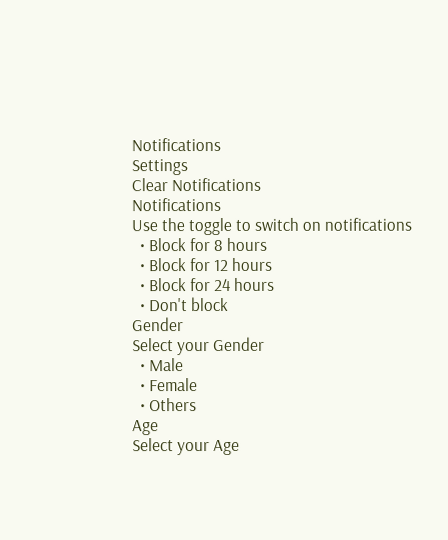Notifications
Settings
Clear Notifications
Notifications
Use the toggle to switch on notifications
  • Block for 8 hours
  • Block for 12 hours
  • Block for 24 hours
  • Don't block
Gender
Select your Gender
  • Male
  • Female
  • Others
Age
Select your Age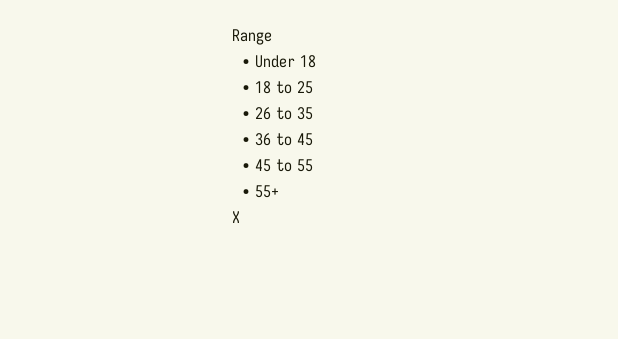Range
  • Under 18
  • 18 to 25
  • 26 to 35
  • 36 to 45
  • 45 to 55
  • 55+
X